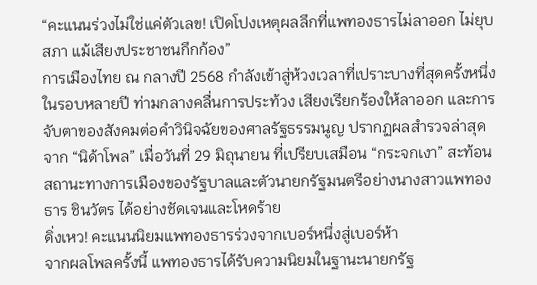“คะแนนร่วงไม่ใช่แค่ตัวเลข! เปิดโปงเหตุผลลึกที่แพทองธารไม่ลาออก ไม่ยุบสภา แม้เสียงประชาชนกึกก้อง”
การเมืองไทย ณ กลางปี 2568 กำลังเข้าสู่ห้วงเวลาที่เปราะบางที่สุดครั้งหนึ่งในรอบหลายปี ท่ามกลางคลื่นการประท้วง เสียงเรียกร้องให้ลาออก และการจับตาของสังคมต่อคำวินิจฉัยของศาลรัฐธรรมนูญ ปรากฏผลสำรวจล่าสุดจาก “นิด้าโพล” เมื่อวันที่ 29 มิถุนายน ที่เปรียบเสมือน “กระจกเงา” สะท้อนสถานะทางการเมืองของรัฐบาลและตัวนายกรัฐมนตรีอย่างนางสาวแพทองธาร ชินวัตร ได้อย่างชัดเจนและโหดร้าย
ดิ่งเหว! คะแนนนิยมแพทองธารร่วงจากเบอร์หนึ่งสู่เบอร์ห้า
จากผลโพลครั้งนี้ แพทองธารได้รับความนิยมในฐานะนายกรัฐ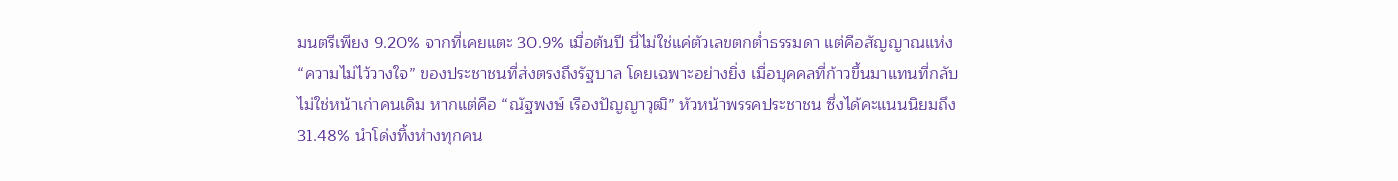มนตรีเพียง 9.20% จากที่เคยแตะ 30.9% เมื่อต้นปี นี่ไม่ใช่แค่ตัวเลขตกต่ำธรรมดา แต่คือสัญญาณแห่ง “ความไม่ไว้วางใจ” ของประชาชนที่ส่งตรงถึงรัฐบาล โดยเฉพาะอย่างยิ่ง เมื่อบุคคลที่ก้าวขึ้นมาแทนที่กลับไม่ใช่หน้าเก่าคนเดิม หากแต่คือ “ณัฐพงษ์ เรืองปัญญาวุฒิ” หัวหน้าพรรคประชาชน ซึ่งได้คะแนนนิยมถึง 31.48% นำโด่งทิ้งห่างทุกคน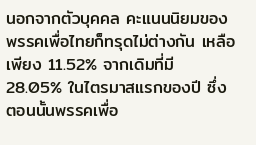นอกจากตัวบุคคล คะแนนนิยมของพรรคเพื่อไทยก็ทรุดไม่ต่างกัน เหลือเพียง 11.52% จากเดิมที่มี 28.05% ในไตรมาสแรกของปี ซึ่งตอนนั้นพรรคเพื่อ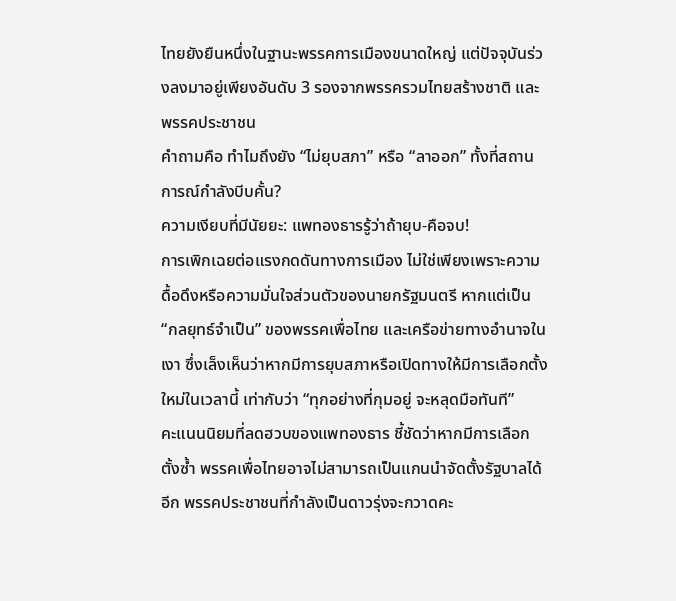ไทยยังยืนหนึ่งในฐานะพรรคการเมืองขนาดใหญ่ แต่ปัจจุบันร่วงลงมาอยู่เพียงอันดับ 3 รองจากพรรครวมไทยสร้างชาติ และพรรคประชาชน
คำถามคือ ทำไมถึงยัง “ไม่ยุบสภา” หรือ “ลาออก” ทั้งที่สถานการณ์กำลังบีบคั้น?
ความเงียบที่มีนัยยะ: แพทองธารรู้ว่าถ้ายุบ-คือจบ!
การเพิกเฉยต่อแรงกดดันทางการเมือง ไม่ใช่เพียงเพราะความดื้อดึงหรือความมั่นใจส่วนตัวของนายกรัฐมนตรี หากแต่เป็น “กลยุทธ์จำเป็น” ของพรรคเพื่อไทย และเครือข่ายทางอำนาจในเงา ซึ่งเล็งเห็นว่าหากมีการยุบสภาหรือเปิดทางให้มีการเลือกตั้งใหม่ในเวลานี้ เท่ากับว่า “ทุกอย่างที่กุมอยู่ จะหลุดมือทันที”
คะแนนนิยมที่ลดฮวบของแพทองธาร ชี้ชัดว่าหากมีการเลือกตั้งซ้ำ พรรคเพื่อไทยอาจไม่สามารถเป็นแกนนำจัดตั้งรัฐบาลได้อีก พรรคประชาชนที่กำลังเป็นดาวรุ่งจะกวาดคะ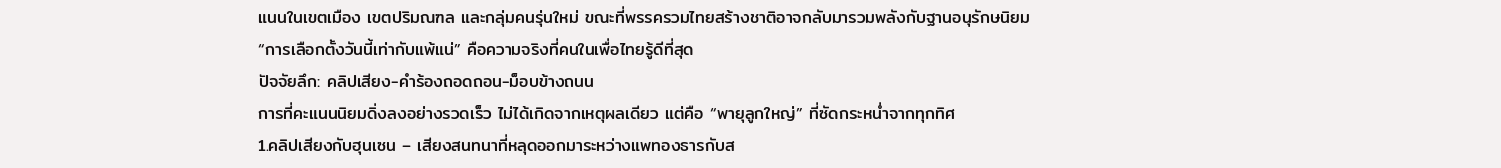แนนในเขตเมือง เขตปริมณฑล และกลุ่มคนรุ่นใหม่ ขณะที่พรรครวมไทยสร้างชาติอาจกลับมารวมพลังกับฐานอนุรักษนิยม
“การเลือกตั้งวันนี้เท่ากับแพ้แน่” คือความจริงที่คนในเพื่อไทยรู้ดีที่สุด
ปัจจัยลึก: คลิปเสียง-คำร้องถอดถอน-ม็อบข้างถนน
การที่คะแนนนิยมดิ่งลงอย่างรวดเร็ว ไม่ได้เกิดจากเหตุผลเดียว แต่คือ “พายุลูกใหญ่” ที่ซัดกระหน่ำจากทุกทิศ
1.คลิปเสียงกับฮุนเซน – เสียงสนทนาที่หลุดออกมาระหว่างแพทองธารกับส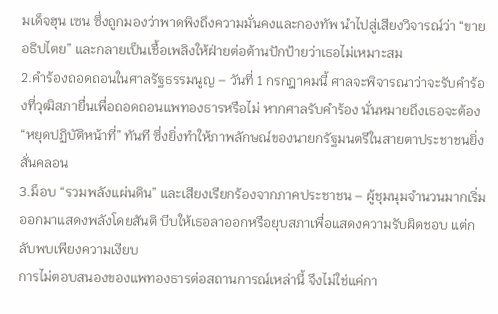มเด็จฮุน เซน ซึ่งถูกมองว่าพาดพิงถึงความมั่นคงและกองทัพ นำไปสู่เสียงวิจารณ์ว่า “ขายอธิปไตย” และกลายเป็นเชื้อเพลิงให้ฝ่ายต่อต้านปักป้ายว่าเธอไม่เหมาะสม
2.คำร้องถอดถอนในศาลรัฐธรรมนูญ – วันที่ 1 กรกฎาคมนี้ ศาลจะพิจารณาว่าจะรับคำร้องที่วุฒิสภายื่นเพื่อถอดถอนแพทองธารหรือไม่ หากศาลรับคำร้อง นั่นหมายถึงเธอจะต้อง “หยุดปฏิบัติหน้าที่” ทันที ซึ่งยิ่งทำให้ภาพลักษณ์ของนายกรัฐมนตรีในสายตาประชาชนยิ่งสั่นคลอน
3.ม็อบ “รวมพลังแผ่นดิน” และเสียงเรียกร้องจากภาคประชาชน – ผู้ชุมนุมจำนวนมากเริ่มออกมาแสดงพลังโดยสันติ บีบให้เธอลาออกหรือยุบสภาเพื่อแสดงความรับผิดชอบ แต่กลับพบเพียงความเงียบ
การไม่ตอบสนองของแพทองธารต่อสถานการณ์เหล่านี้ จึงไม่ใช่แค่กา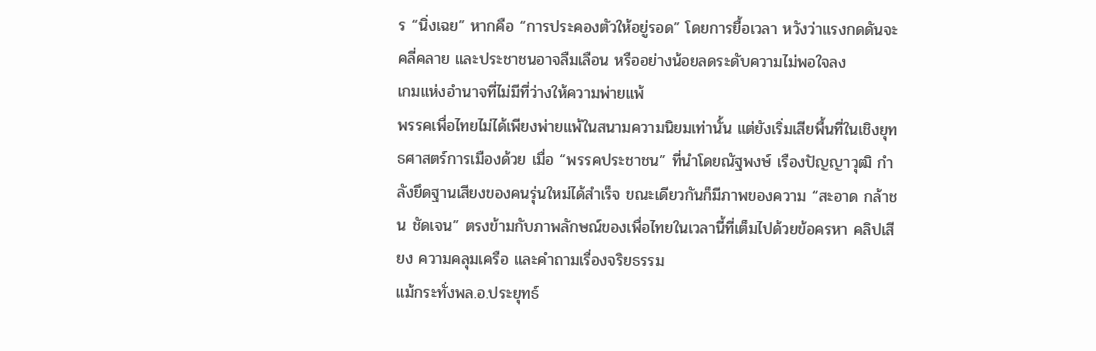ร “นิ่งเฉย” หากคือ “การประคองตัวให้อยู่รอด” โดยการยื้อเวลา หวังว่าแรงกดดันจะคลี่คลาย และประชาชนอาจลืมเลือน หรืออย่างน้อยลดระดับความไม่พอใจลง
เกมแห่งอำนาจที่ไม่มีที่ว่างให้ความพ่ายแพ้
พรรคเพื่อไทยไม่ได้เพียงพ่ายแพ้ในสนามความนิยมเท่านั้น แต่ยังเริ่มเสียพื้นที่ในเชิงยุทธศาสตร์การเมืองด้วย เมื่อ “พรรคประชาชน” ที่นำโดยณัฐพงษ์ เรืองปัญญาวุฒิ กำลังยึดฐานเสียงของคนรุ่นใหม่ได้สำเร็จ ขณะเดียวกันก็มีภาพของความ “สะอาด กล้าชน ชัดเจน” ตรงข้ามกับภาพลักษณ์ของเพื่อไทยในเวลานี้ที่เต็มไปด้วยข้อครหา คลิปเสียง ความคลุมเครือ และคำถามเรื่องจริยธรรม
แม้กระทั่งพล.อ.ประยุทธ์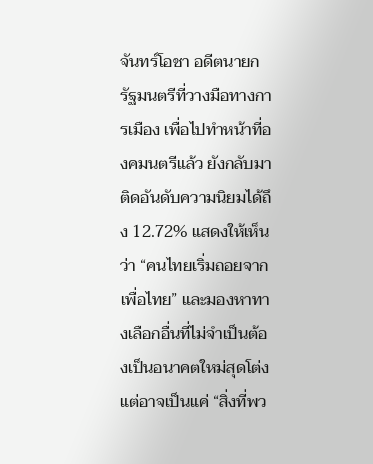จันทร์โอชา อดีตนายกรัฐมนตรีที่วางมือทางการเมือง เพื่อไปทำหน้าที่องคมนตรีแล้ว ยังกลับมาติดอันดับความนิยมได้ถึง 12.72% แสดงให้เห็นว่า “คนไทยเริ่มถอยจากเพื่อไทย” และมองหาทางเลือกอื่นที่ไม่จำเป็นต้องเป็นอนาคตใหม่สุดโต่ง แต่อาจเป็นแค่ “สิ่งที่พว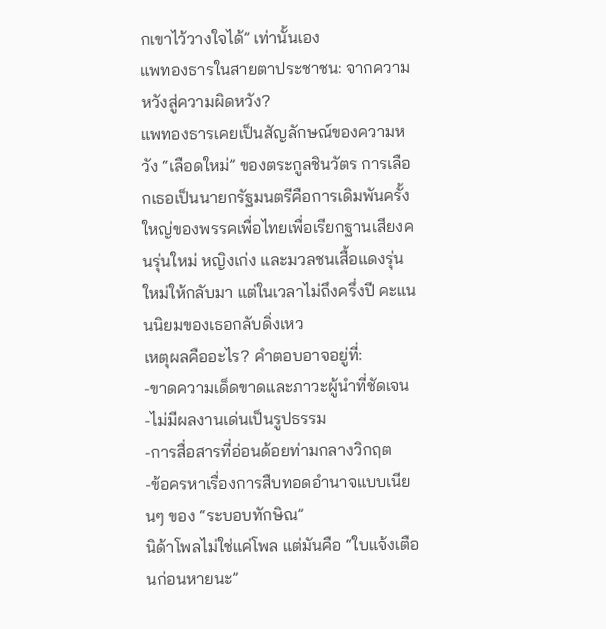กเขาไว้วางใจได้” เท่านั้นเอง
แพทองธารในสายตาประชาชน: จากความหวังสู่ความผิดหวัง?
แพทองธารเคยเป็นสัญลักษณ์ของความหวัง “เลือดใหม่” ของตระกูลชินวัตร การเลือกเธอเป็นนายกรัฐมนตรีคือการเดิมพันครั้งใหญ่ของพรรคเพื่อไทยเพื่อเรียกฐานเสียงคนรุ่นใหม่ หญิงเก่ง และมวลชนเสื้อแดงรุ่นใหม่ให้กลับมา แต่ในเวลาไม่ถึงครึ่งปี คะแนนนิยมของเธอกลับดิ่งเหว
เหตุผลคืออะไร? คำตอบอาจอยู่ที่:
-ขาดความเด็ดขาดและภาวะผู้นำที่ชัดเจน
-ไม่มีผลงานเด่นเป็นรูปธรรม
-การสื่อสารที่อ่อนด้อยท่ามกลางวิกฤต
-ข้อครหาเรื่องการสืบทอดอำนาจแบบเนียนๆ ของ “ระบอบทักษิณ”
นิด้าโพลไม่ใช่แค่โพล แต่มันคือ “ใบแจ้งเตือนก่อนหายนะ”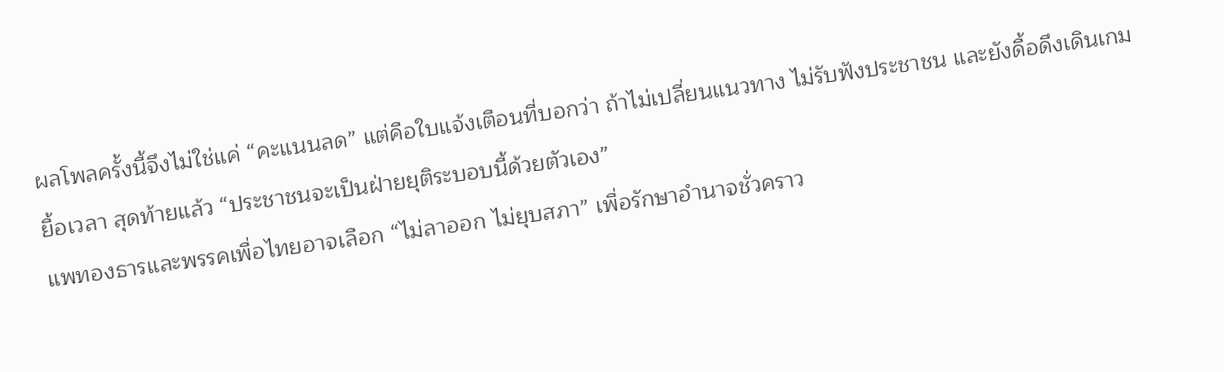ผลโพลครั้งนี้จึงไม่ใช่แค่ “คะแนนลด” แต่คือใบแจ้งเตือนที่บอกว่า ถ้าไม่เปลี่ยนแนวทาง ไม่รับฟังประชาชน และยังดื้อดึงเดินเกมยื้อเวลา สุดท้ายแล้ว “ประชาชนจะเป็นฝ่ายยุติระบอบนี้ด้วยตัวเอง”
แพทองธารและพรรคเพื่อไทยอาจเลือก “ไม่ลาออก ไม่ยุบสภา” เพื่อรักษาอำนาจชั่วคราว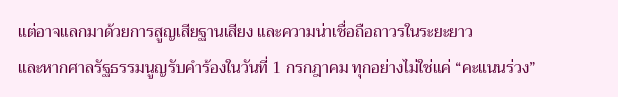แต่อาจแลกมาด้วยการสูญเสียฐานเสียง และความน่าเชื่อถือถาวรในระยะยาว
และหากศาลรัฐธรรมนูญรับคำร้องในวันที่ 1 กรกฎาคม ทุกอย่างไม่ใช่แค่ “คะแนนร่วง”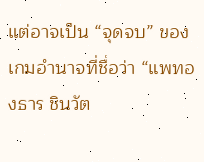แต่อาจเป็น “จุดจบ” ของเกมอำนาจที่ชื่อว่า “แพทองธาร ชินวัต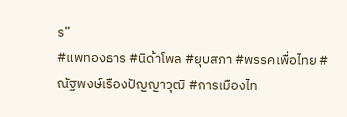ร”
#แพทองธาร #นิด้าโพล #ยุบสภา #พรรคเพื่อไทย #ณัฐพงษ์เรืองปัญญาวุฒิ #การเมืองไท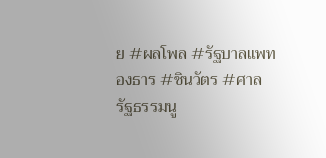ย #ผลโพล #รัฐบาลแพทองธาร #ชินวัตร #ศาลรัฐธรรมนู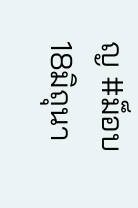ญ #ม็อบ18มิถุนา